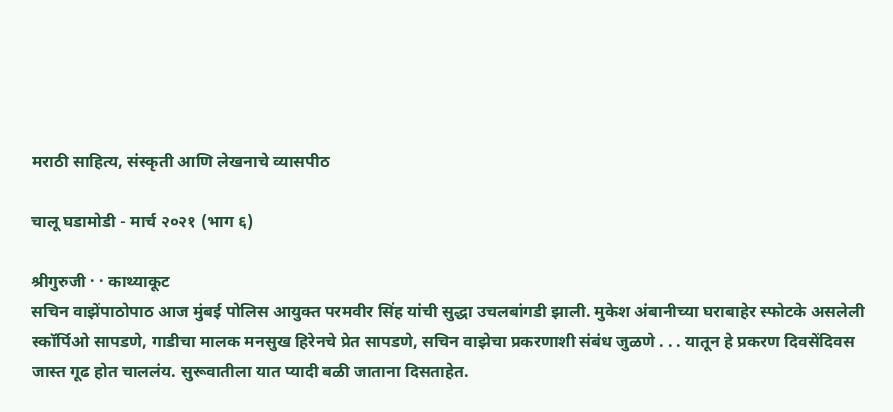मराठी साहित्य, संस्कृती आणि लेखनाचे व्यासपीठ

चालू घडामोडी - मार्च २०२१ (भाग ६)

श्रीगुरुजी · · काथ्याकूट
सचिन वाझेंपाठोपाठ आज मुंबई पोलिस आयुक्त परमवीर सिंह यांची सुद्धा उचलबांगडी झाली. मुकेश अंबानीच्या घराबाहेर स्फोटके असलेली स्कॉर्पिओ सापडणे, गाडीचा मालक मनसुख हिरेनचे प्रेत सापडणे, सचिन वाझेचा प्रकरणाशी संबंध जुळणे . . . यातून हे प्रकरण दिवसेंदिवस जास्त गूढ होत चाललंय. सुरूवातीला यात प्यादी बळी जाताना दिसताहेत.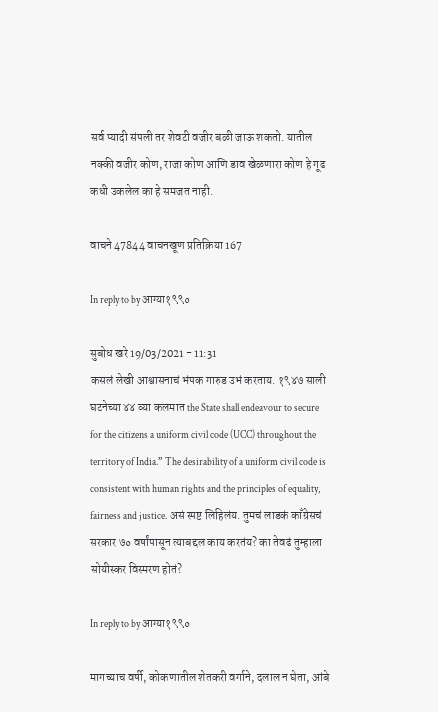सर्व प्यादी संपली तर शेवटी वजीर बळी जाऊ शकतो. यातील नक्की वजीर कोण, राजा कोण आणि डाव खेळणारा कोण हे गूढ कधी उकलेल का हे समजत नाही.

वाचने 47844 वाचनखूण प्रतिक्रिया 167

In reply to by आग्या१९९०

सुबोध खरे 19/03/2021 - 11:31
कसलं लेखी आश्वासनाचं भंपक गारुड उभं करताय. १९४७ साली घटनेच्या ४४ व्या कलमात the State shall endeavour to secure for the citizens a uniform civil code (UCC) throughout the territory of India.” The desirability of a uniform civil code is consistent with human rights and the principles of equality, fairness and justice. असं स्पष्ट लिहिलंय. तुमचं लाडकं काँग्रेसचं सरकार ७० वर्षांपासून त्याबद्दल काय करतंय? का तेवढं तुम्हाला सोयीस्कर विस्मरण होतं?

In reply to by आग्या१९९०

मागच्याच वर्षी, कोकणातील शेतकरी वर्गाने, दलाल न घेता, आंबे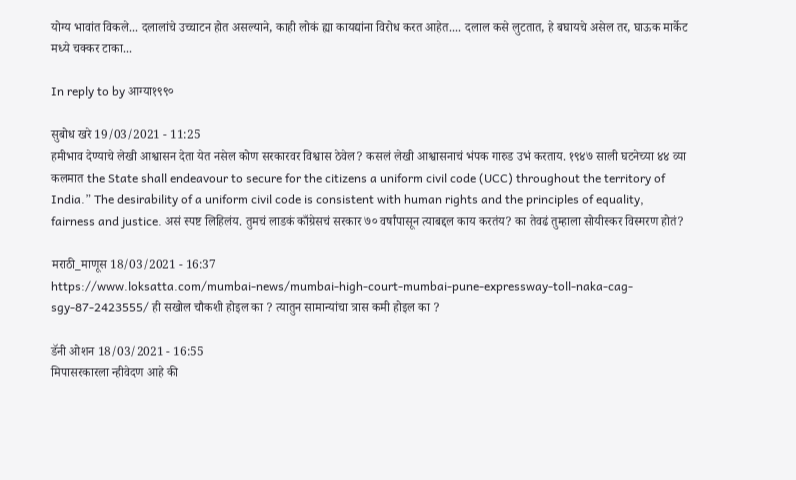योग्य भावांत विकले... दलालांचे उच्चाटन होत असल्याने, काही लोकं ह्या कायद्यांना विरोध करत आहेत.... दलाल कसे लुटतात, हे बघायचे असेल तर, घाऊक मार्केट मध्ये चक्कर टाका...

In reply to by आग्या१९९०

सुबोध खरे 19/03/2021 - 11:25
हमीभाव देण्याचे लेखी आश्वासन देता येत नसेल कोण सरकारवर विश्वास ठेवेल? कसलं लेखी आश्वासनाचं भंपक गारुड उभं करताय. १९४७ साली घटनेच्या ४४ व्या कलमात the State shall endeavour to secure for the citizens a uniform civil code (UCC) throughout the territory of India.” The desirability of a uniform civil code is consistent with human rights and the principles of equality, fairness and justice. असं स्पष्ट लिहिलंय. तुमचं लाडकं काँग्रेसचं सरकार ७० वर्षांपासून त्याबद्दल काय करतंय? का तेवढं तुम्हाला सोयीस्कर विस्मरण होतं?

मराठी_माणूस 18/03/2021 - 16:37
https://www.loksatta.com/mumbai-news/mumbai-high-court-mumbai-pune-expressway-toll-naka-cag-sgy-87-2423555/ ही सखोल चौकशी होइल का ? त्यातुन सामान्यांचा त्रास कमी होइल का ?

डॅनी ओशन 18/03/2021 - 16:55
मिपासरकारला न्हीवेदण आहे की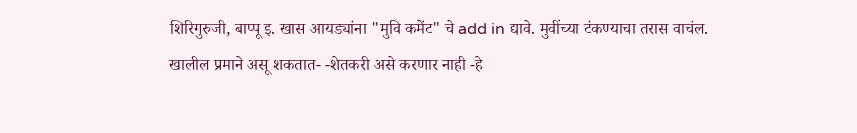शिरिगुरुजी, बाप्पू इ. खास आयड्यांना "मुवि कमेंट" चे add in द्यावे. मुवींच्या टंकण्याचा तरास वाचंल. खालील प्रमाने असू शकतात- -शेतकरी असे करणार नाही -हे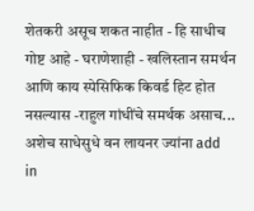शेतकरी असूच शकत नाहीत - हि साधीच गोष्ट आहे - घराणेशाही - खलिस्तान समर्थन आणि काय स्पेसिफिक किवर्ड हिट होत नसल्यास -राहुल गांधींचे समर्थक असाच... अशेच साधेसुधे वन लायनर ज्यांना add in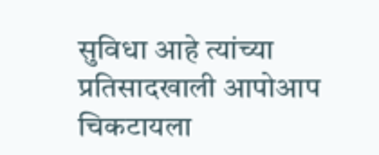सुविधा आहे त्यांच्या प्रतिसादखाली आपोआप चिकटायला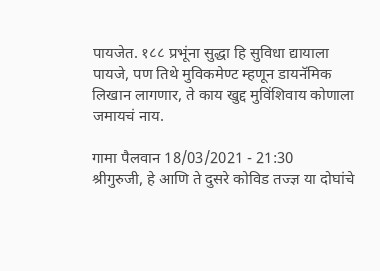पायजेत. १८८ प्रभूंना सुद्धा हि सुविधा द्यायाला पायजे, पण तिथे मुविकमेण्ट म्हणून डायनॅमिक लिखान लागणार, ते काय खुद्द मुविंशिवाय कोणाला जमायचं नाय.

गामा पैलवान 18/03/2021 - 21:30
श्रीगुरुजी, हे आणि ते दुसरे कोविड तज्ज्ञ या दोघांचे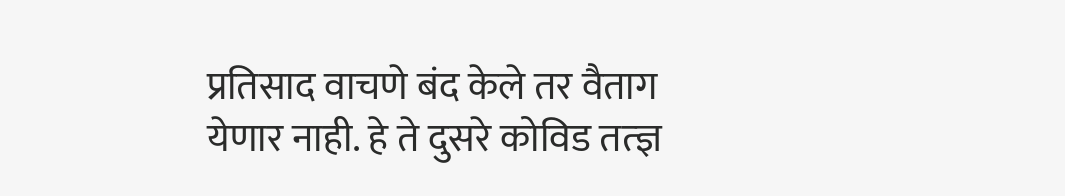प्रतिसाद वाचणे बंद केले तर वैताग येणार नाही. हे ते दुसरे कोविड तत्ज्ञ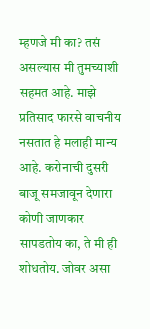म्हणजे मी का? तसं असल्यास मी तुमच्याशी सहमत आहे. माझे प्रतिसाद फारसे वाचनीय नसतात हे मलाही मान्य आहे. करोनाची दुसरी बाजू समजावून देणारा कोणी जाणकार सापडतोय का, ते मी ही शोधतोय. जोवर असा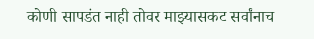कोणी सापडंत नाही तोवर माझ्यासकट सर्वांनाच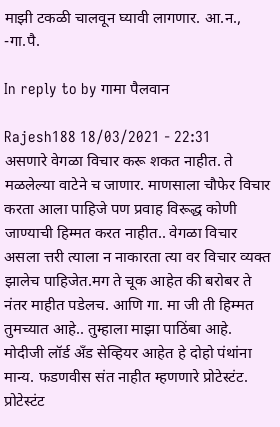माझी टकळी चालवून घ्यावी लागणार. आ.न., -गा.पै.

In reply to by गामा पैलवान

Rajesh188 18/03/2021 - 22:31
असणारे वेगळा विचार करू शकत नाहीत. ते मळलेल्या वाटेने च जाणार. माणसाला चौफेर विचार करता आला पाहिजे पण प्रवाह विरूद्ध कोणी जाण्याची हिम्मत करत नाहीत.. वेगळा विचार असला त्तरी त्याला न नाकारता त्या वर विचार व्यक्त झालेच पाहिजेत.मग ते चूक आहेत की बरोबर ते नंतर माहीत पडेलच. आणि गा. मा जी ती हिम्मत तुमच्यात आहे.. तुम्हाला माझा पाठिंबा आहे.
मोदीजी लॉर्ड अँड सेव्हियर आहेत हे दोहो पंथांना मान्य. फडणवीस संत नाहीत म्हणणारे प्रोटेस्टंट. प्रोटेस्टंट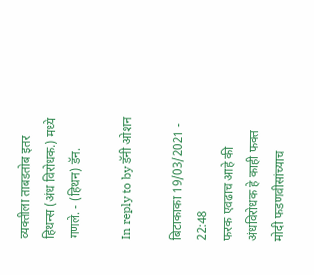व्यक्तीला ताबडतोब इतर हिथन्स (अंध विरोधक.) मध्ये गणले. - (हिथन) डॅन.

In reply to by डॅनी ओशन

बिटाकाका 19/03/2021 - 22:48
फरक एवढाच आहे की अंधविरोधक हे काही फक्त मोदी फडणवीसांच्याच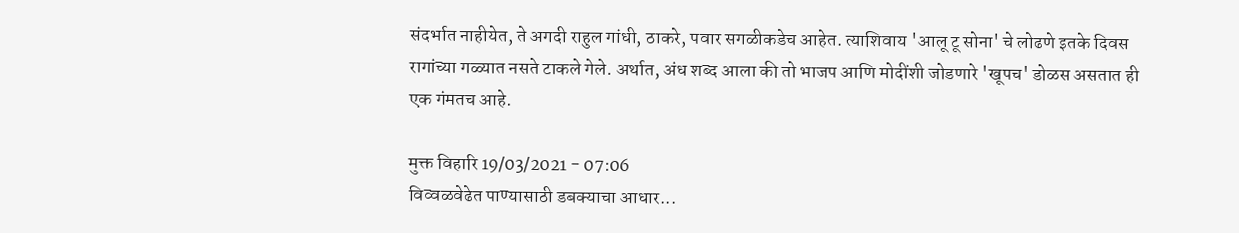संदर्भात नाहीयेत, ते अगदी राहुल गांधी, ठाकरे, पवार सगळीकडेच आहेत. त्याशिवाय 'आलू टू सोना' चे लोढणे इतके दिवस रागांच्या गळ्यात नसते टाकले गेले. अर्थात, अंध शब्द आला की तो भाजप आणि मोदींशी जोडणारे 'खूपच' डोळस असतात ही एक गंमतच आहे.

मुक्त विहारि 19/03/2021 - 07:06
विव्वळवेढेत पाण्यासाठी डबक्याचा आधार...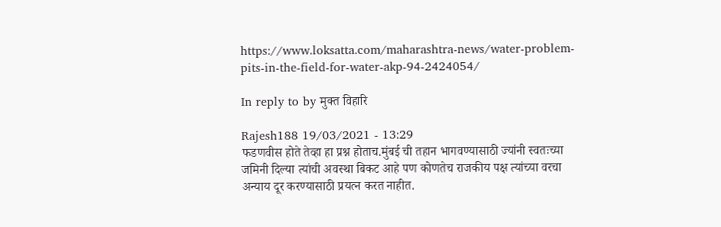https://www.loksatta.com/maharashtra-news/water-problem-pits-in-the-field-for-water-akp-94-2424054/

In reply to by मुक्त विहारि

Rajesh188 19/03/2021 - 13:29
फडणवीस होते तेव्हा हा प्रश्न होताच.मुंबई ची तहान भागवण्यासाठी ज्यांनी स्वतःच्या जमिनी दिल्या त्यांची अवस्था बिकट आहे पण कोणतेच राजकीय पक्ष त्यांच्या वरचा अन्याय दूर करण्यासाठी प्रयत्न करत नाहीत.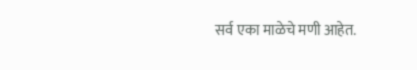सर्व एका माळेचे मणी आहेत.